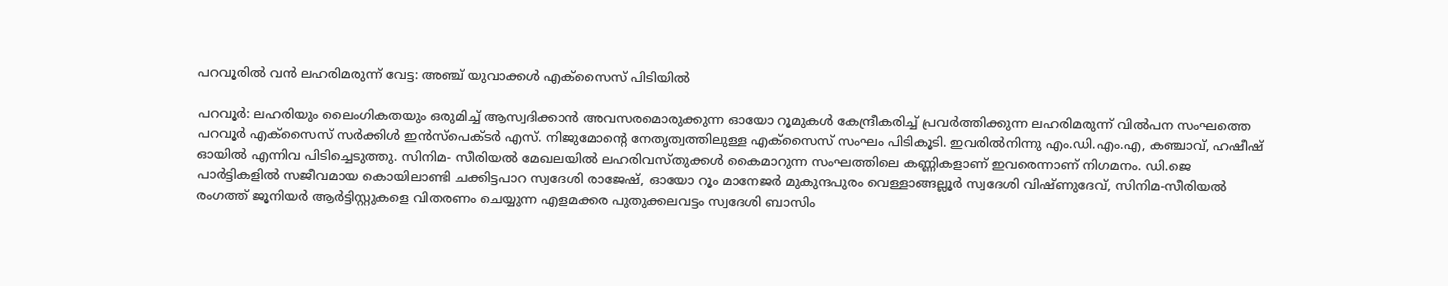പറവൂരിൽ വൻ ലഹരിമരുന്ന് വേട്ട: അഞ്ച് യുവാക്കൾ എക്സൈസ് പിടിയിൽ

പറവൂർ: ലഹരിയും ലൈംഗികതയും ഒരുമിച്ച് ആസ്വദിക്കാൻ അവസരമൊരുക്കുന്ന ഓയോ റൂമുകൾ കേന്ദ്രീകരിച്ച് പ്രവർത്തിക്കുന്ന ലഹരിമരുന്ന് വിൽപന സംഘത്തെ പറവൂർ എക്സൈസ് സർക്കിൾ ഇൻസ്പെക്ടർ എസ്. നിജുമോന്‍റെ നേതൃത്വത്തിലുള്ള എക്സൈസ് സംഘം പിടികൂടി. ഇവരിൽനിന്നു എം.ഡി.എം.എ, കഞ്ചാവ്, ഹഷീഷ് ഓയിൽ എന്നിവ പിടിച്ചെടുത്തു. സിനിമ- സീരിയൽ മേഖലയിൽ ലഹരിവസ്തുക്കൾ കൈമാറുന്ന സംഘത്തിലെ കണ്ണികളാണ് ഇവരെന്നാണ് നിഗമനം. ഡി.ജെ പാർട്ടികളിൽ സജീവമായ കൊയിലാണ്ടി ചക്കിട്ടപാറ സ്വദേശി രാജേഷ്, ഓയോ റൂം മാനേജർ മുകുന്ദപുരം വെള്ളാങ്ങല്ലൂർ സ്വദേശി വിഷ്ണുദേവ്, സിനിമ-സീരിയൽ രംഗത്ത് ജൂനിയർ ആർട്ടിസ്റ്റുകളെ വിതരണം ചെയ്യുന്ന എളമക്കര പുതുക്കലവട്ടം സ്വദേശി ബാസിം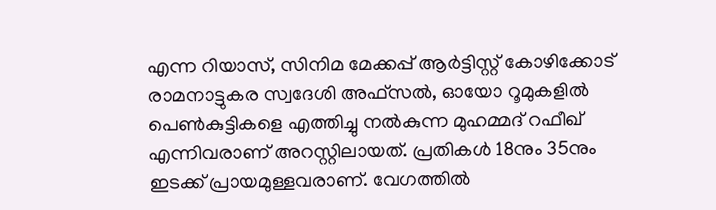എന്ന റിയാസ്, സിനിമ മേക്കപ്പ് ആർട്ടിസ്റ്റ് കോഴിക്കോട് രാമനാട്ടുകര സ്വദേശി അഫ്സൽ, ഓയോ റൂമുകളിൽ പെൺകുട്ടികളെ എത്തിച്ചു നൽകുന്ന മുഹമ്മദ് റഫീഖ് എന്നിവരാണ് അറസ്റ്റിലായത്. പ്രതികൾ 18നും 35നും ഇടക്ക് പ്രായമുള്ളവരാണ്. വേഗത്തിൽ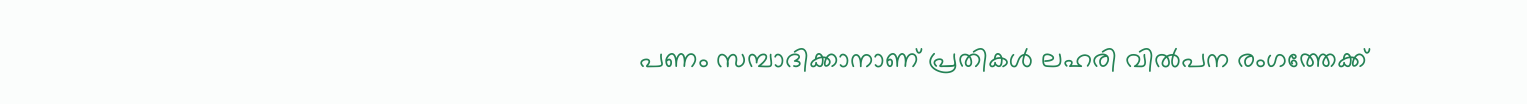പണം സമ്പാദിക്കാനാണ് പ്രതികൾ ലഹരി വിൽപന രംഗത്തേക്ക്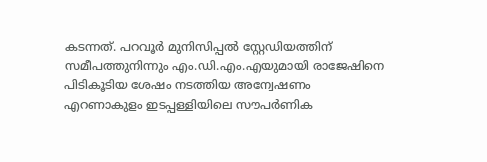കടന്നത്. പറവൂർ മുനിസിപ്പൽ സ്റ്റേഡിയത്തിന് സമീപത്തുനിന്നും എം.ഡി.എം.എയുമായി രാജേഷിനെ പിടികൂടിയ ശേഷം നടത്തിയ അന്വേഷണം എറണാകുളം ഇടപ്പള്ളിയിലെ സൗപർണിക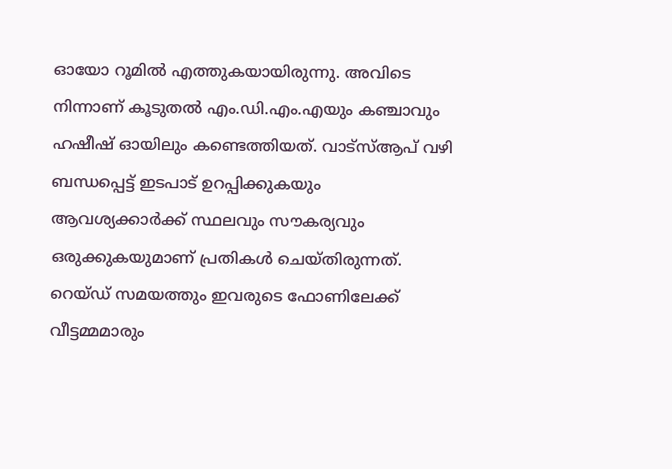ഓയോ റൂമിൽ എത്തുകയായിരുന്നു. അവിടെ നിന്നാണ് കൂടുതൽ എം.ഡി.എം.എയും കഞ്ചാവും ഹഷീഷ് ഓയിലും കണ്ടെത്തിയത്. വാട്സ്ആപ് വഴി ബന്ധപ്പെട്ട് ഇടപാട് ഉറപ്പിക്കുകയും ആവശ്യക്കാർക്ക് സ്ഥലവും സൗകര്യവും ഒരുക്കുകയുമാണ് പ്രതികൾ ചെയ്തിരുന്നത്. റെയ്ഡ് സമയത്തും ഇവരുടെ ഫോണിലേക്ക് വീട്ടമ്മമാരും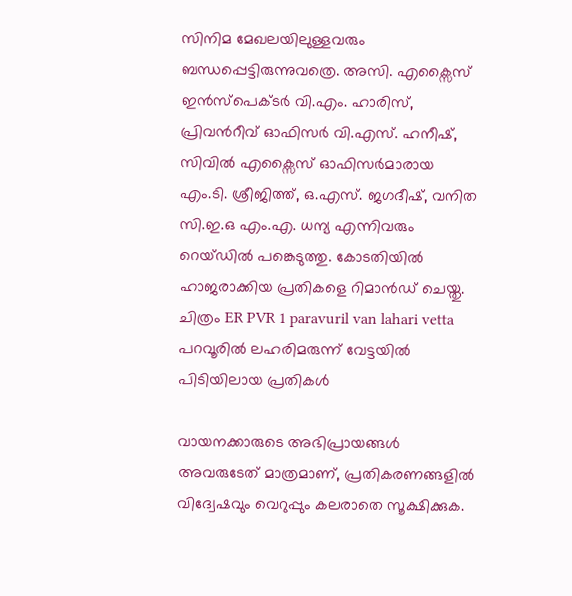സിനിമ മേഖലയിലുള്ളവരും ബന്ധപ്പെട്ടിരുന്നുവത്രെ. അസി. എക്സൈസ് ഇൻസ്പെക്ടർ വി.എം. ഹാരിസ്, പ്രിവന്‍റീവ് ഓഫിസർ വി.എസ്. ഹനീഷ്, സിവിൽ എക്സൈസ് ഓഫിസർമാരായ എം.ടി. ശ്രീജിത്ത്, ഒ.എസ്. ജഗദീഷ്, വനിത സി.ഇ.ഒ എം.എ. ധന്യ എന്നിവരും റെയ്ഡിൽ പങ്കെടുത്തു. കോടതിയിൽ ഹാജരാക്കിയ പ്രതികളെ റിമാൻഡ് ചെയ്തു. ചിത്രം ER PVR 1 paravuril van lahari vetta പറവൂരിൽ ലഹരിമരുന്ന് വേട്ടയിൽ പിടിയിലായ പ്രതികൾ

വായനക്കാരുടെ അഭിപ്രായങ്ങള്‍ അവരുടേത് മാത്രമാണ്, പ്രതികരണങ്ങളിൽ വിദ്വേഷവും വെറുപ്പും കലരാതെ സൂക്ഷിക്കുക.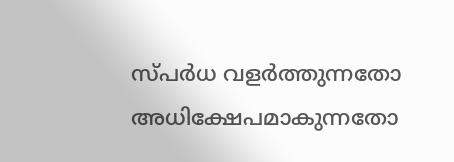സ്പർധ വളർത്തുന്നതോ അധിക്ഷേപമാകുന്നതോ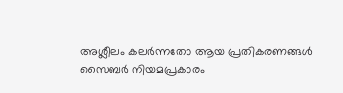അശ്ലീലം കലർന്നതോ ആയ പ്രതികരണങ്ങൾ സൈബർ നിയമപ്രകാരം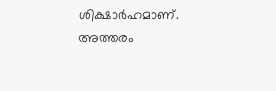ശിക്ഷാർഹമാണ്. അത്തരം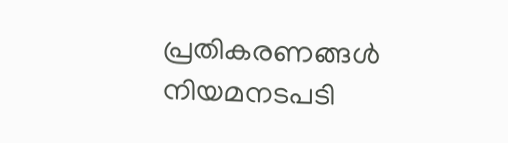പ്രതികരണങ്ങൾ നിയമനടപടി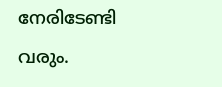നേരിടേണ്ടി വരും.